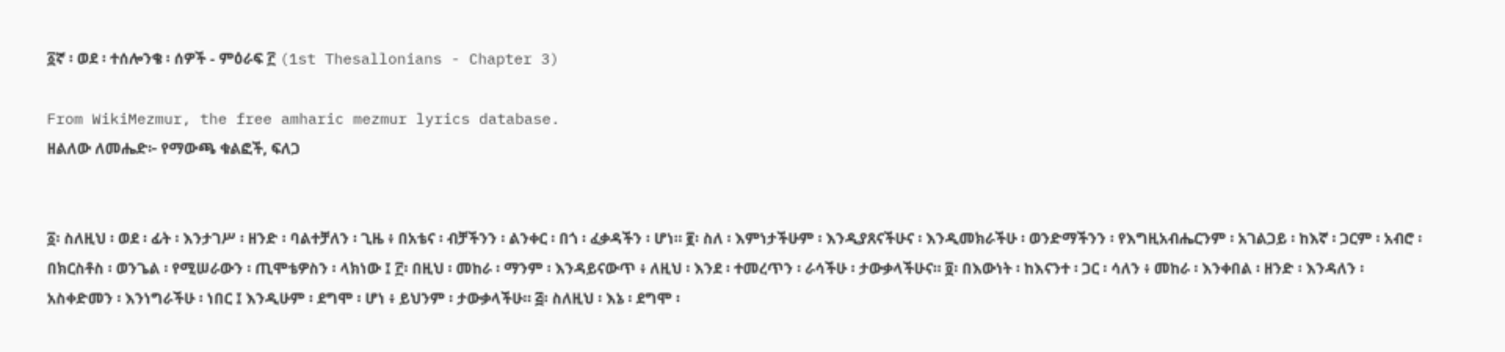፩ኛ ፡ ወደ ፡ ተሰሎንቄ ፡ ሰዎች - ምዕራፍ ፫ (1st Thesallonians - Chapter 3)

From WikiMezmur, the free amharic mezmur lyrics database.
ዘልለው ለመሔድ፦ የማውጫ ቁልፎች, ፍለጋ


፩፡ ስለዚህ ፡ ወደ ፡ ፊት ፡ እንታገሥ ፡ ዘንድ ፡ ባልተቻለን ፡ ጊዜ ፥ በአቴና ፡ ብቻችንን ፡ ልንቀር ፡ በጎ ፡ ፈቃዳችን ፡ ሆነ። ፪፡ ስለ ፡ እምነታችሁም ፡ እንዲያጸናችሁና ፡ እንዲመክራችሁ ፡ ወንድማችንን ፡ የእግዚአብሔርንም ፡ አገልጋይ ፡ ከእኛ ፡ ጋርም ፡ አብሮ ፡ በክርስቶስ ፡ ወንጌል ፡ የሚሠራውን ፡ ጢሞቴዎስን ፡ ላክነው ፤ ፫፡ በዚህ ፡ መከራ ፡ ማንም ፡ እንዳይናውጥ ፥ ለዚህ ፡ እንደ ፡ ተመረጥን ፡ ራሳችሁ ፡ ታውቃላችሁና። ፬፡ በእውነት ፡ ከእናንተ ፡ ጋር ፡ ሳለን ፥ መከራ ፡ እንቀበል ፡ ዘንድ ፡ እንዳለን ፡ አስቀድመን ፡ እንነግራችሁ ፡ ነበር ፤ እንዲሁም ፡ ደግሞ ፡ ሆነ ፥ ይህንም ፡ ታውቃላችሁ። ፭፡ ስለዚህ ፡ እኔ ፡ ደግሞ ፡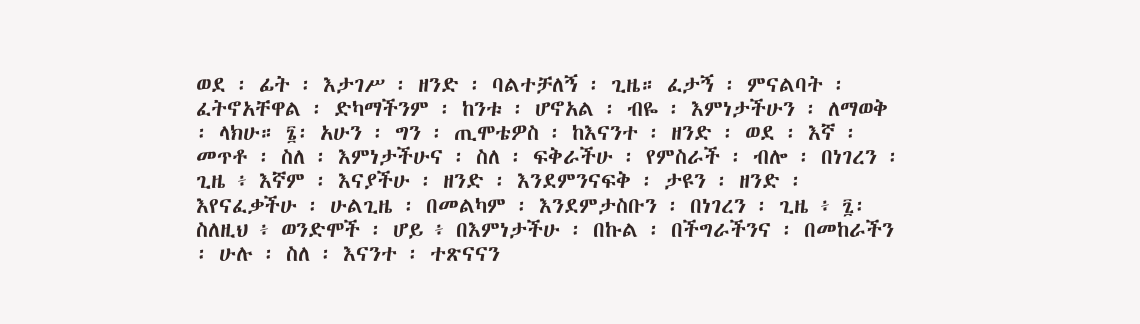ወደ ፡ ፊት ፡ እታገሥ ፡ ዘንድ ፡ ባልተቻለኝ ፡ ጊዜ። ፈታኝ ፡ ምናልባት ፡ ፈትኖአቸዋል ፡ ድካማችንም ፡ ከንቱ ፡ ሆኖአል ፡ ብዬ ፡ እምነታችሁን ፡ ለማወቅ ፡ ላክሁ። ፮፡ አሁን ፡ ግን ፡ ጢሞቴዎስ ፡ ከእናንተ ፡ ዘንድ ፡ ወደ ፡ እኛ ፡ መጥቶ ፡ ስለ ፡ እምነታችሁና ፡ ስለ ፡ ፍቅራችሁ ፡ የምስራች ፡ ብሎ ፡ በነገረን ፡ ጊዜ ፥ እኛም ፡ እናያችሁ ፡ ዘንድ ፡ እንደምንናፍቅ ፡ ታዩን ፡ ዘንድ ፡ እየናፈቃችሁ ፡ ሁልጊዜ ፡ በመልካም ፡ እንደምታስቡን ፡ በነገረን ፡ ጊዜ ፥ ፯፡ ስለዚህ ፥ ወንድሞች ፡ ሆይ ፥ በእምነታችሁ ፡ በኩል ፡ በችግራችንና ፡ በመከራችን ፡ ሁሉ ፡ ስለ ፡ እናንተ ፡ ተጽናናን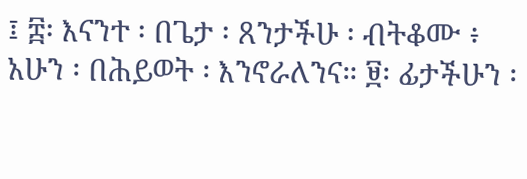፤ ፰፡ እናንተ ፡ በጌታ ፡ ጸንታችሁ ፡ ብትቆሙ ፥ አሁን ፡ በሕይወት ፡ እንኖራለንና። ፱፡ ፊታችሁን ፡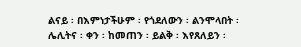ልናይ ፡ በእምነታችሁም ፡ የጎደለውን ፡ ልንሞላበት ፡ ሌሊትና ፡ ቀን ፡ ከመጠን ፡ ይልቅ ፡ እየጸለይን ፡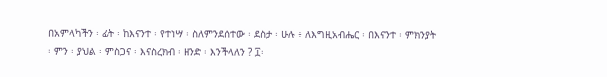በአምላካችን ፡ ፊት ፡ ከእናንተ ፡ የተነሣ ፡ ስለምንደሰተው ፡ ደስታ ፡ ሁሉ ፥ ለእግዚአብሔር ፡ በእናንተ ፡ ምክንያት ፡ ምን ፡ ያህል ፡ ምስጋና ፡ እናስረክብ ፡ ዘንድ ፡ እንችላለን ? ፲፡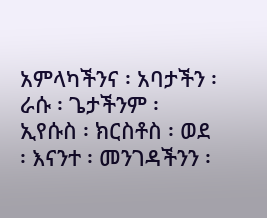አምላካችንና ፡ አባታችን ፡ ራሱ ፡ ጌታችንም ፡ ኢየሱስ ፡ ክርስቶስ ፡ ወደ ፡ እናንተ ፡ መንገዳችንን ፡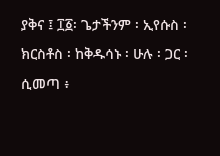ያቅና ፤ ፲፩፡ ጌታችንም ፡ ኢየሱስ ፡ ክርስቶስ ፡ ከቅዱሳኑ ፡ ሁሉ ፡ ጋር ፡ ሲመጣ ፥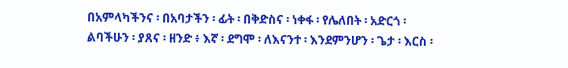በአምላካችንና ፡ በአባታችን ፡ ፊት ፡ በቅድስና ፡ ነቀፋ ፡ የሌለበት ፡ አድርጎ ፡ ልባችሁን ፡ ያጸና ፡ ዘንድ ፥ እኛ ፡ ደግሞ ፡ ለእናንተ ፡ እንደምንሆን ፡ ጌታ ፡ እርስ ፡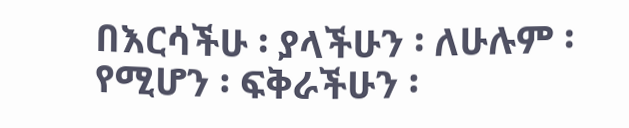በእርሳችሁ ፡ ያላችሁን ፡ ለሁሉም ፡ የሚሆን ፡ ፍቅራችሁን ፡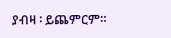ያብዛ ፡ ይጨምርም።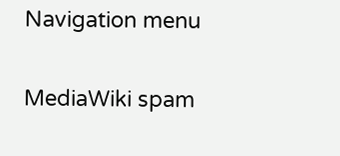Navigation menu

MediaWiki spam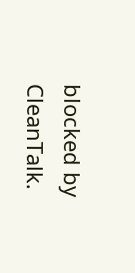blocked by CleanTalk.